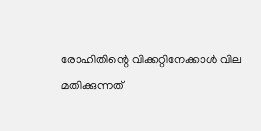രോഹിതിന്റെ വിക്കറ്റിനേക്കാള്‍ വില മതിക്കുന്നത്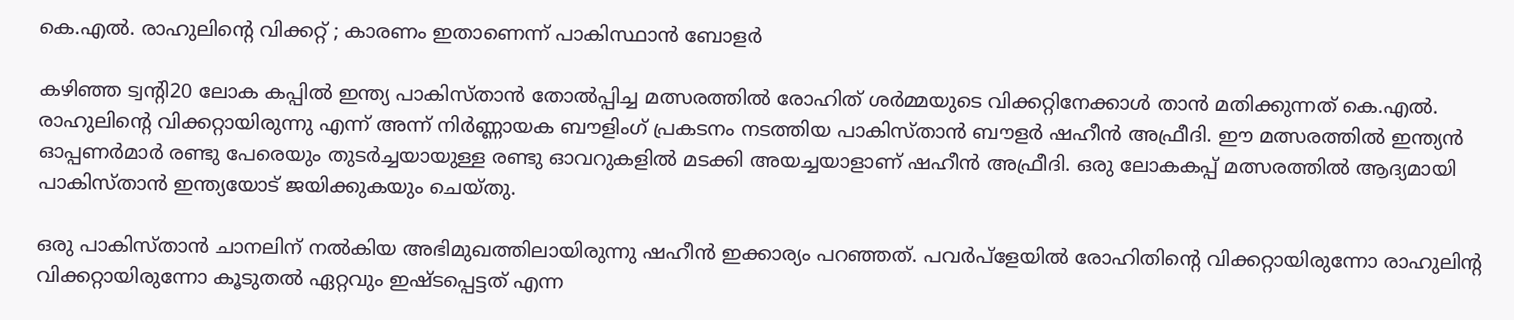കെ.എല്‍. രാഹുലിന്റെ വിക്കറ്റ് ; കാരണം ഇതാണെന്ന് പാകിസ്ഥാന്‍ ബോളർ

കഴിഞ്ഞ ട്വന്റി20 ലോക കപ്പില്‍ ഇന്ത്യ പാകിസ്താന്‍ തോല്‍പ്പിച്ച മത്സരത്തില്‍ രോഹിത് ശര്‍മ്മയുടെ വിക്കറ്റിനേക്കാള്‍ താന്‍ മതിക്കുന്നത് കെ.എല്‍. രാഹുലിന്റെ വിക്കറ്റായിരുന്നു എന്ന് അന്ന് നിര്‍ണ്ണായക ബൗളിംഗ് പ്രകടനം നടത്തിയ പാകിസ്താന്‍ ബൗളര്‍ ഷഹീന്‍ അഫ്രീദി. ഈ മത്സരത്തില്‍ ഇന്ത്യന്‍ ഓപ്പണര്‍മാര്‍ രണ്ടു പേരെയും തുടര്‍ച്ചയായുള്ള രണ്ടു ഓവറുകളില്‍ മടക്കി അയച്ചയാളാണ് ഷഹീന്‍ അഫ്രീദി. ഒരു ലോകകപ്പ് മത്സരത്തില്‍ ആദ്യമായി പാകിസ്താന്‍ ഇന്ത്യയോട് ജയിക്കുകയും ചെയ്തു.

ഒരു പാകിസ്താന്‍ ചാനലിന് നല്‍കിയ അഭിമുഖത്തിലായിരുന്നു ഷഹീന്‍ ഇക്കാര്യം പറഞ്ഞത്. പവര്‍പ്‌ളേയില്‍ രോഹിതിന്റെ വിക്കറ്റായിരുന്നോ രാഹുലിന്റ വിക്കറ്റായിരുന്നോ കൂടുതല്‍ ഏറ്റവും ഇഷ്ടപ്പെട്ടത് എന്ന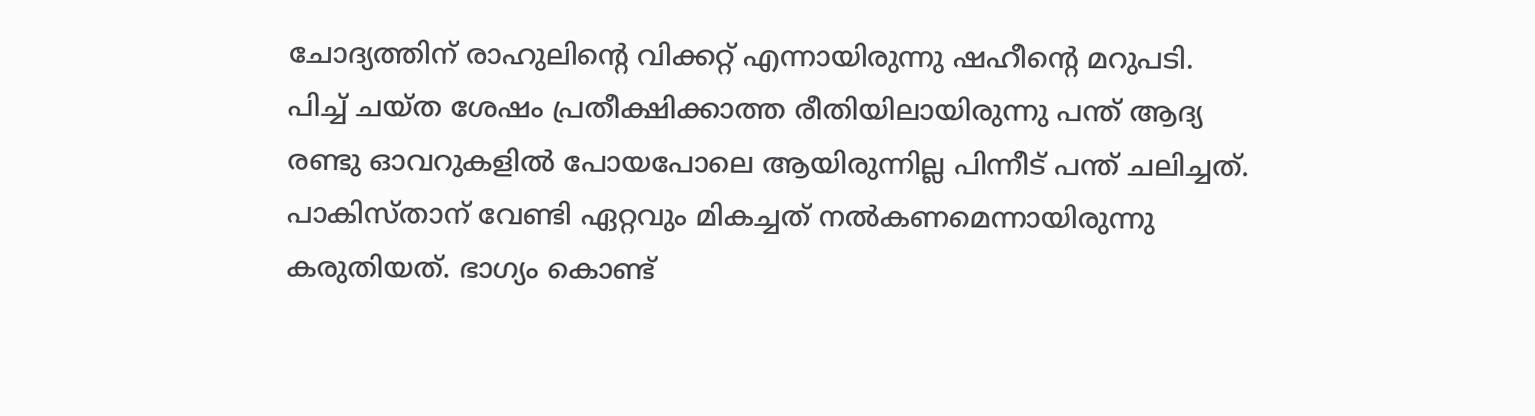ചോദ്യത്തിന് രാഹുലിന്റെ വിക്കറ്റ് എന്നായിരുന്നു ഷഹീന്റെ മറുപടി. പിച്ച് ചയ്ത ശേഷം പ്രതീക്ഷിക്കാത്ത രീതിയിലായിരുന്നു പന്ത് ആദ്യ രണ്ടു ഓവറുകളില്‍ പോയപോലെ ആയിരുന്നില്ല പിന്നീട് പന്ത് ചലിച്ചത്. പാകിസ്താന് വേണ്ടി ഏറ്റവും മികച്ചത് നല്‍കണമെന്നായിരുന്നു കരുതിയത്. ഭാഗ്യം കൊണ്ട്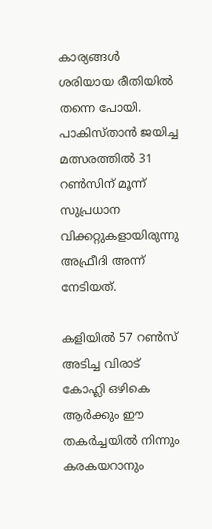കാര്യങ്ങള്‍ ശരിയായ രീതിയില്‍ തന്നെ പോയി. പാകിസ്താന്‍ ജയിച്ച മത്സരത്തില്‍ 31 റണ്‍സിന് മൂന്ന് സുപ്രധാന വിക്കറ്റുകളായിരുന്നു അഫ്രീദി അന്ന് നേടിയത്.

കളിയില്‍ 57 റണ്‍സ് അടിച്ച വിരാട് കോഹ്ലി ഒഴികെ ആര്‍ക്കും ഈ തകര്‍ച്ചയില്‍ നിന്നും കരകയറാനും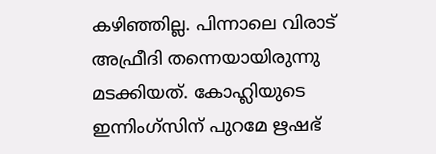കഴിഞ്ഞില്ല. പിന്നാലെ വിരാട് അഫ്രീദി തന്നെയായിരുന്നു മടക്കിയത്. കോഹ്ലിയുടെ ഇന്നിംഗ്‌സിന് പുറമേ ഋഷഭ്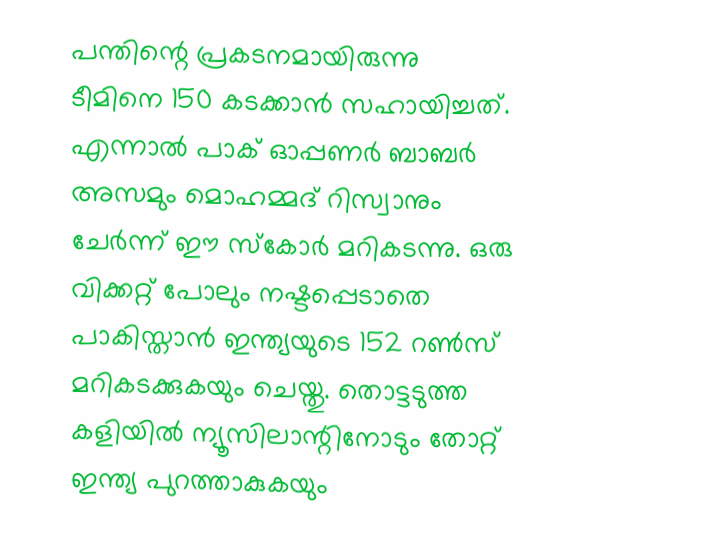പന്തിന്റെ പ്രകടനമായിരുന്നു ടീമിനെ 150 കടക്കാന്‍ സഹായിച്ചത്. എന്നാല്‍ പാക് ഓപ്പണര്‍ ബാബര്‍ അസമും മൊഹമ്മദ് റിസ്വാനും ചേര്‍ന്ന് ഈ സ്‌കോര്‍ മറികടന്നു. ഒരു വിക്കറ്റ് പോലും നഷ്ടപ്പെടാതെ പാകിസ്താന്‍ ഇന്ത്യയുടെ 152 റണ്‍സ് മറികടക്കുകയും ചെയ്തു. തൊട്ടടുത്ത കളിയില്‍ ന്യൂസിലാന്റിനോടും തോറ്റ് ഇന്ത്യ പുറത്താകുകയും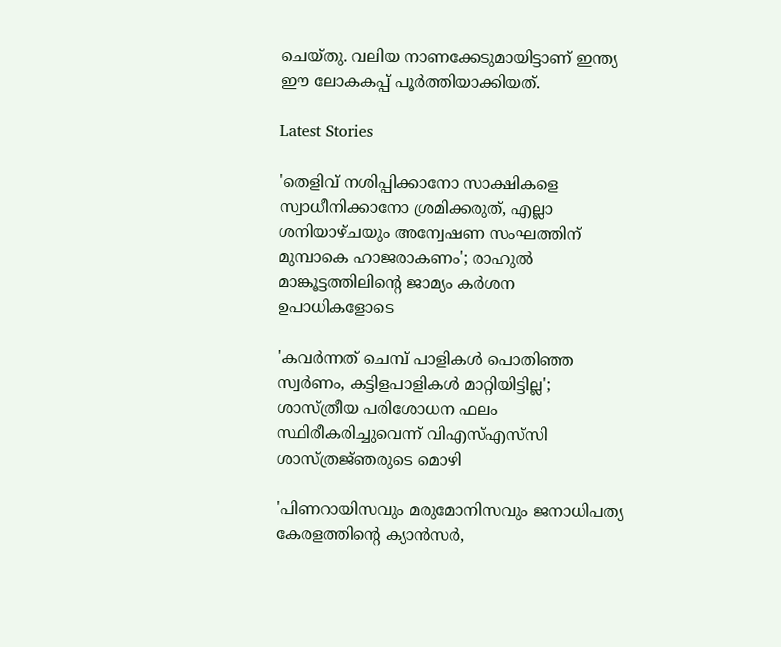ചെയ്തു. വലിയ നാണക്കേടുമായിട്ടാണ് ഇന്ത്യ ഈ ലോകകപ്പ് പൂര്‍ത്തിയാക്കിയത്.

Latest Stories

'തെളിവ് നശിപ്പിക്കാനോ സാക്ഷികളെ സ്വാധീനിക്കാനോ ശ്രമിക്കരുത്, എല്ലാ ശനിയാഴ്ചയും അന്വേഷണ സംഘത്തിന് മുമ്പാകെ ഹാജരാകണം'; രാഹുൽ മാങ്കൂട്ടത്തിലിന്റെ ജാമ്യം കർശന ഉപാധികളോടെ

'കവർന്നത് ചെമ്പ് പാളികൾ പൊതിഞ്ഞ സ്വർണം, കട്ടിളപാളികൾ മാറ്റിയിട്ടില്ല'; ശാസ്ത്രീയ പരിശോധന ഫലം സ്ഥിരീകരിച്ചുവെന്ന് വിഎസ്എസ്‍സി ശാസ്ത്രജ്‌ഞരുടെ മൊഴി

'പിണറായിസവും മരുമോനിസവും ജനാധിപത്യ കേരളത്തിന്റെ ക്യാൻസർ,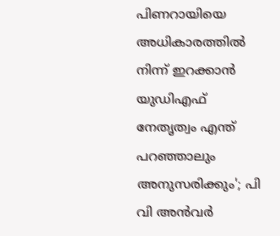പിണറായിയെ അധികാരത്തിൽ നിന്ന് ഇറക്കാൻ യുഡിഎഫ് നേതൃത്വം എന്ത്‌ പറഞ്ഞാലും അനുസരിക്കും'; പി വി അൻവർ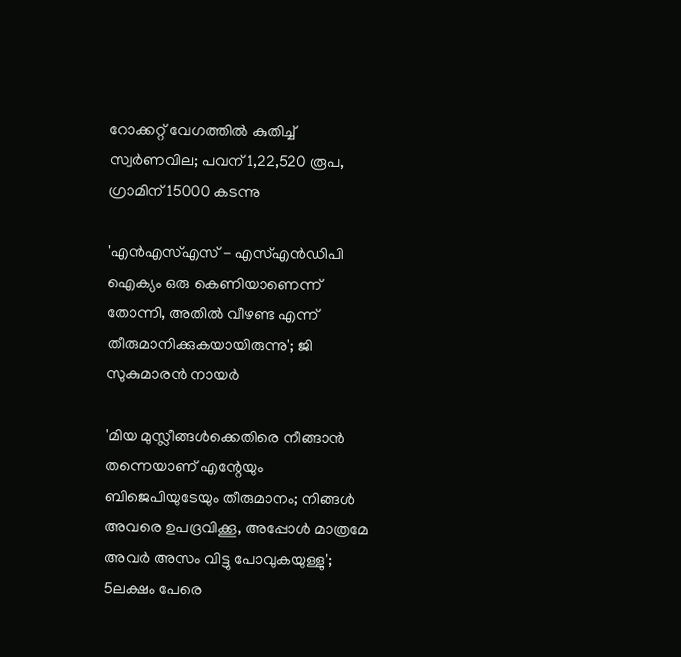റോക്കറ്റ് വേഗത്തിൽ കുതിച്ച് സ്വർണവില; പവന് 1,22,520 രൂപ, ഗ്രാമിന് 15000 കടന്നു

'എന്‍എസ്എസ് - എസ്എന്‍ഡിപി ഐക്യം ഒരു കെണിയാണെന്ന് തോന്നി, അതിൽ വീഴണ്ട എന്ന് തീരുമാനിക്കുകയായിരുന്നു'; ജി സുകുമാരൻ നായർ

'മിയ മുസ്ലീങ്ങള്‍ക്കെതിരെ നീങ്ങാന്‍ തന്നെയാണ് എന്റേയും ബിജെപിയുടേയും തീരുമാനം; നിങ്ങള്‍ അവരെ ഉപദ്രവിക്കൂ, അപ്പോള്‍ മാത്രമേ അവര്‍ അസം വിട്ടു പോവുകയുള്ളു'; 5ലക്ഷം പേരെ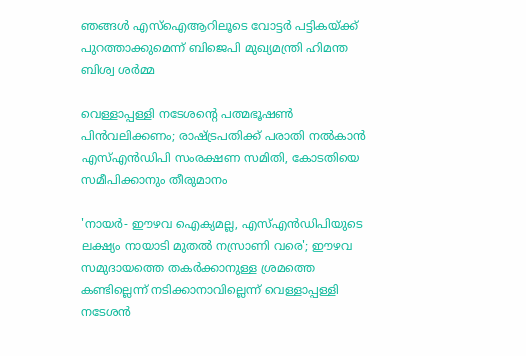ഞങ്ങള്‍ എസ്‌ഐആറിലൂടെ വോട്ടര്‍ പട്ടികയ്ക്ക് പുറത്താക്കുമെന്ന് ബിജെപി മുഖ്യമന്ത്രി ഹിമന്ത ബിശ്വ ശര്‍മ്മ

വെള്ളാപ്പള്ളി നടേശന്റെ പത്മഭൂഷൺ പിൻവലിക്കണം; രാഷ്ട്രപതിക്ക് പരാതി നൽകാൻ എസ്എൻഡിപി സംരക്ഷണ സമിതി, കോടതിയെ സമീപിക്കാനും തീരുമാനം

'നായർ- ഈഴവ ഐക്യമല്ല, എസ്എൻഡിപിയുടെ ലക്ഷ്യം നായാടി മുതൽ നസ്രാണി വരെ'; ഈഴവ സമുദായത്തെ തകർക്കാനുള്ള ശ്രമത്തെ കണ്ടില്ലെന്ന് നടിക്കാനാവില്ലെന്ന് വെള്ളാപ്പള്ളി നടേശൻ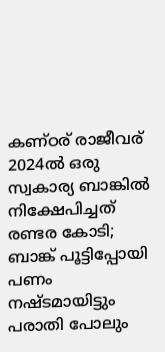കണ്ഠര് രാജീവര് 2024ല്‍ ഒരു സ്വകാര്യ ബാങ്കില്‍ നിക്ഷേപിച്ചത് രണ്ടര കോടി; ബാങ്ക് പൂട്ടിപ്പോയി പണം നഷ്ടമായിട്ടും പരാതി പോലും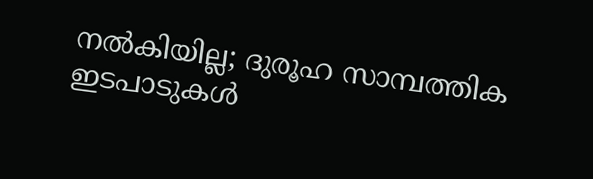നല്‍കിയില്ല; ദുരൂഹ സാമ്പത്തിക ഇടപാടുകള്‍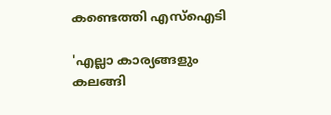കണ്ടെത്തി എസ്‌ഐടി

'എല്ലാ കാര്യങ്ങളും കലങ്ങി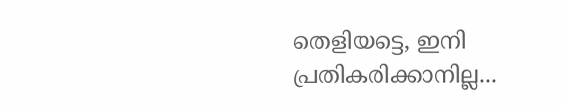തെളിയട്ടെ, ഇനി പ്രതികരിക്കാനില്ല...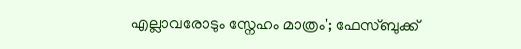എല്ലാവരോടും സ്നേഹം മാത്രം'; ഫേസ്ബുക്ക്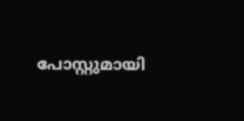പോസ്റ്റുമായി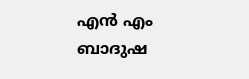എൻ എം ബാദുഷ